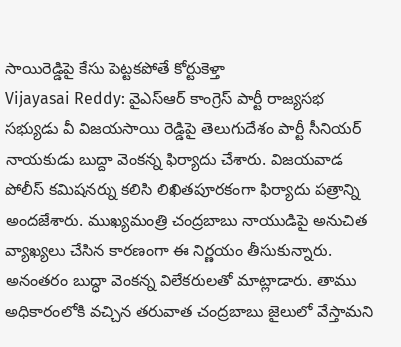సాయిరెడ్డిపై కేసు పెట్టకపోతే కోర్టుకెళ్తా
Vijayasai Reddy: వైఎస్ఆర్ కాంగ్రెస్ పార్టీ రాజ్యసభ సభ్యుడు వీ విజయసాయి రెడ్డిపై తెలుగుదేశం పార్టీ సీనియర్ నాయకుడు బుద్దా వెంకన్న ఫిర్యాదు చేశారు. విజయవాడ పోలీస్ కమిషనర్ను కలిసి లిఖితపూరకంగా ఫిర్యాదు పత్రాన్ని అందజేశారు. ముఖ్యమంత్రి చంద్రబాబు నాయుడిపై అనుచిత వ్యాఖ్యలు చేసిన కారణంగా ఈ నిర్ణయం తీసుకున్నారు.
అనంతరం బుద్ధా వెంకన్న విలేకరులతో మాట్లాడారు. తాము అధికారంలోకి వచ్చిన తరువాత చంద్రబాబు జైలులో వేస్తామని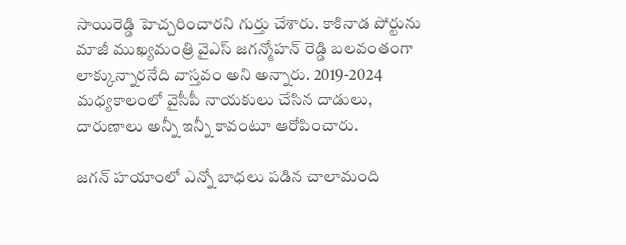సాయిరెడ్డి హెచ్చరించారని గుర్తు చేశారు. కాకినాడ పోర్టును మాజీ ముఖ్యమంత్రి వైఎస్ జగన్మోహన్ రెడ్డి బలవంతంగా లాక్కున్నారనేది వాస్తవం అని అన్నారు. 2019-2024 మధ్యకాలంలో వైసీపీ నాయకులు చేసిన దాడులు, దారుణాలు అన్నీ ఇన్నీ కావంటూ ఆరోపించారు.

జగన్ హయాంలో ఎన్నో బాధలు పడిన చాలామంది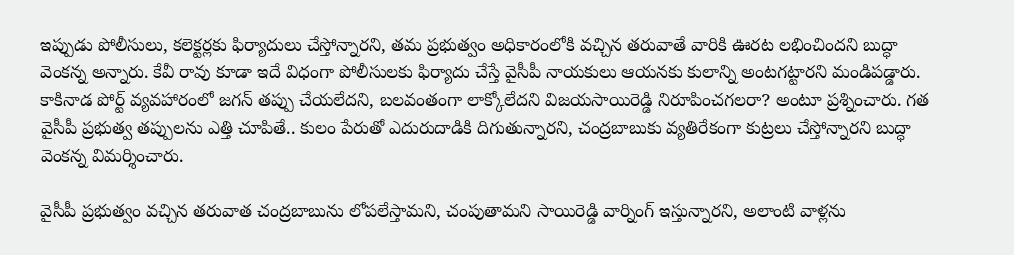ఇప్పుడు పోలీసులు, కలెక్టర్లకు ఫిర్యాదులు చేస్తోన్నారని, తమ ప్రభుత్వం అధికారంలోకి వచ్చిన తరువాతే వారికి ఊరట లభించిందని బుద్ధా వెంకన్న అన్నారు. కేవీ రావు కూడా ఇదే విధంగా పోలీసులకు ఫిర్యాదు చేస్తే వైసీపీ నాయకులు ఆయనకు కులాన్ని అంటగట్టారని మండిపడ్డారు.
కాకినాడ పోర్ట్ వ్యవహారంలో జగన్ తప్పు చేయలేదని, బలవంతంగా లాక్కోలేదని విజయసాయిరెడ్డి నిరూపించగలరా? అంటూ ప్రశ్నించారు. గత వైసీపీ ప్రభుత్వ తప్పులను ఎత్తి చూపితే.. కులం పేరుతో ఎదురుదాడికి దిగుతున్నారని, చంద్రబాబుకు వ్యతిరేకంగా కుట్రలు చేస్తోన్నారని బుద్ధా వెంకన్న విమర్శించారు.

వైసీపీ ప్రభుత్వం వచ్చిన తరువాత చంద్రబాబును లోపలేస్తామని, చంపుతామని సాయిరెడ్డి వార్నింగ్ ఇస్తున్నారని, అలాంటి వాళ్లను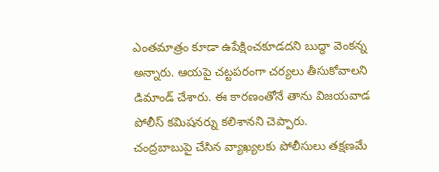ఎంతమాత్రం కూడా ఉపేక్షించకూడదని బుద్ధా వెంకన్న అన్నారు. ఆయపై చట్టపరంగా చర్యలు తీసుకోవాలని డిమాండ్ చేశారు. ఈ కారణంతోనే తాను విజయవాడ పోలీస్ కమిషనర్ను కలిశానని చెప్పారు.
చంద్రబాబుపై చేసిన వ్యాఖ్యలకు పోలీసులు తక్షణమే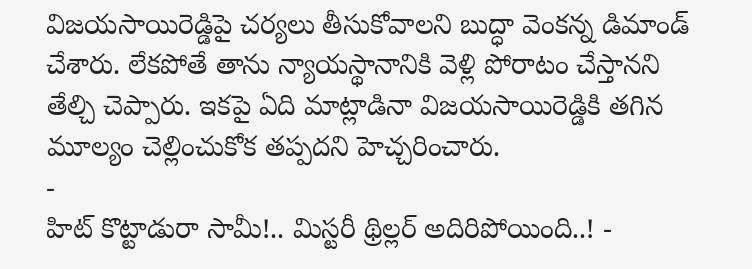విజయసాయిరెడ్డిపై చర్యలు తీసుకోవాలని బుద్ధా వెంకన్న డిమాండ్ చేశారు. లేకపోతే తాను న్యాయస్థానానికి వెళ్లి పోరాటం చేస్తానని తేల్చి చెప్పారు. ఇకపై ఏది మాట్లాడినా విజయసాయిరెడ్డికి తగిన మూల్యం చెల్లించుకోక తప్పదని హెచ్చరించారు.
-
హిట్ కొట్టాడురా సామీ!.. మిస్టరీ థ్రిల్లర్ అదిరిపోయింది..! -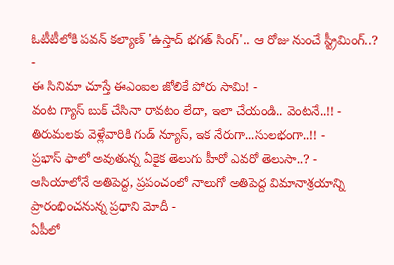ఓటీటీలోకి పవన్ కల్యాణ్ 'ఉస్తాద్ భగత్ సింగ్'.. ఆ రోజు నుంచే స్ట్రీమింగ్..? -
ఈ సినిమా చూస్తే ఈఎంఐల జోలికే పోరు సామి! -
వంట గ్యాస్ బుక్ చేసినా రావటం లేదా, ఇలా చేయండి.. వెంటనే..!! -
తిరుమలకు వెళ్లేవారికి గుడ్ న్యూస్, ఇక నేరుగా...సులభంగా..!! -
ప్రభాస్ ఫాలో అవుతున్న ఏకైక తెలుగు హీరో ఎవరో తెలుసా..? -
ఆసియాలోనే అతిపెద్ద, ప్రపంచంలో నాలుగో అతిపెద్ద విమానాశ్రయాన్ని ప్రారంభించనున్న ప్రధాని మోదీ -
ఏపీలో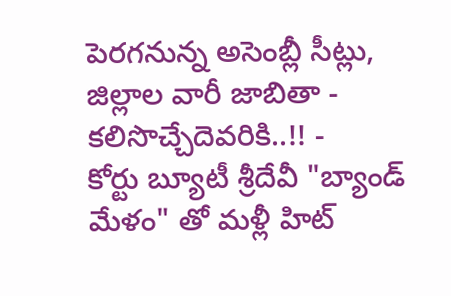పెరగనున్న అసెంబ్లీ సీట్లు, జిల్లాల వారీ జాబితా - కలిసొచ్చేదెవరికి..!! -
కోర్టు బ్యూటీ శ్రీదేవీ "బ్యాండ్ మేళం" తో మళ్లీ హిట్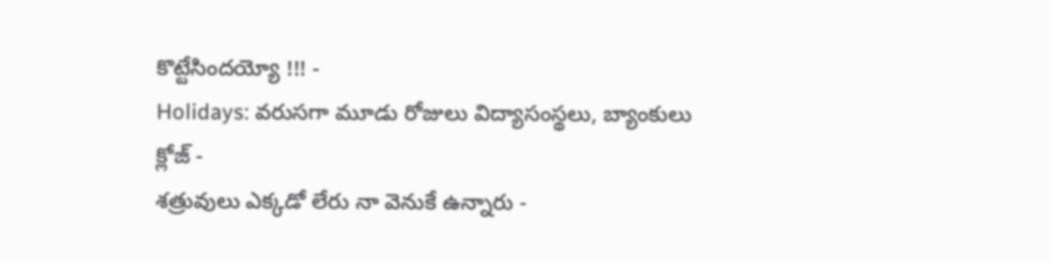కొట్టేసిందయ్యో !!! -
Holidays: వరుసగా మూడు రోజులు విద్యాసంస్థలు, బ్యాంకులు క్లోజ్ -
శత్రువులు ఎక్కడో లేరు నా వెనుకే ఉన్నారు -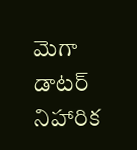మెగా డాటర్ నిహారిక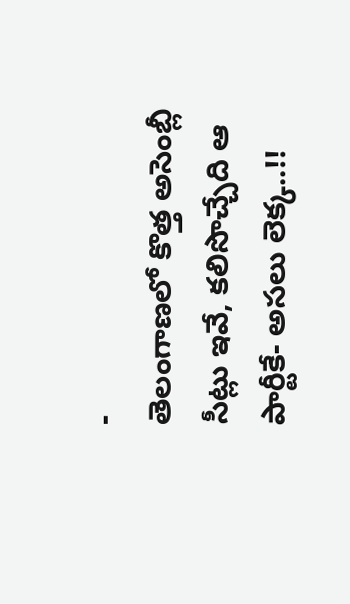-
తెలంగాణలో కొత్త అసెంబ్లీ సీట్లు ఇవే, కలిసొచ్చేది ఆ పార్టీకే- అసలు లెక్క..!!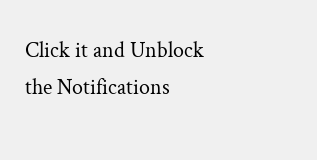Click it and Unblock the Notifications